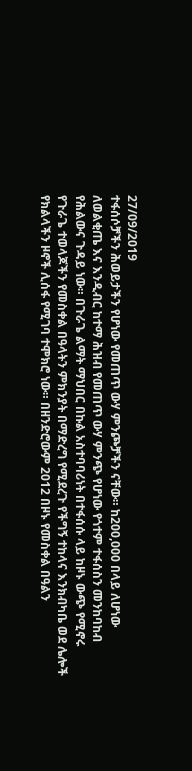27/09/2019
ተፋሰሶቻችን ሕወይታችን የሆነው የመጠጥ ውሃ ምንጮቻችን ናቸው። ከ200,000 በላይ ለሆነው ለወልቂጤ እና እንዲብር ከተማ ሕዝብ የመጠጥ ውሃ ምንጭ የሆነው የጎተም ተፋሰስን መንከባከብ የሕልውና ጉዳይ ነው። በጉራጌ ልማት ማህበር በኩል አስተባባሪነት በተፋሰሱ ላይ ከዞኑ ውጭ የሚኖሩ የጉራጌ ተወላጆችን የመስቀል በዓላትን ምክንያት በማድረግ የሚደረጉ የችግኝ ተከላና እንክብካቤ ወደ ሌሎች የክልላችን ዞኖች ሊሰፋ የሚገባ ተሞክሮ ነው። በዘንድሮውም 2012 በዞኑ የመስቀል በዓልን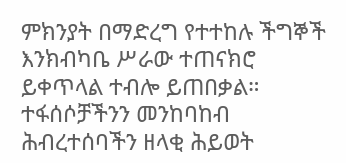ምክንያት በማድረግ የተተከሉ ችግኞች እንክብካቤ ሥራው ተጠናክሮ ይቀጥላል ተብሎ ይጠበቃል።
ተፋሰሶቻችንን መንከባከብ ሕብረተሰባችን ዘላቂ ሕይወት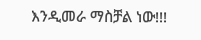እንዲመራ ማስቻል ነው!!!